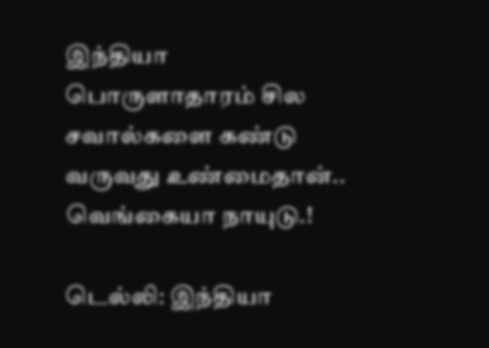இந்தியா பொருளாதாரம் சில சவால்களை கண்டு வருவது உண்மைதான்.. வெங்கையா நாயுடு.!

டெல்லி: இந்தியா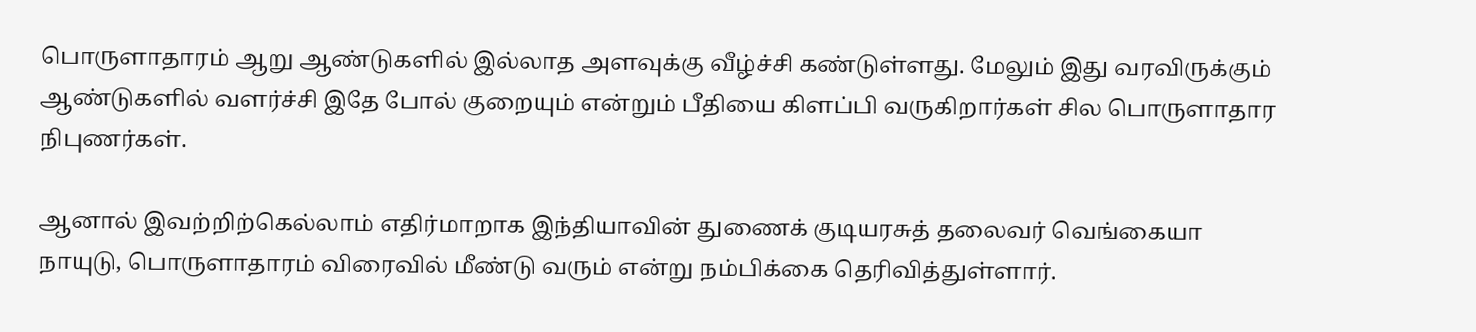பொருளாதாரம் ஆறு ஆண்டுகளில் இல்லாத அளவுக்கு வீழ்ச்சி கண்டுள்ளது. மேலும் இது வரவிருக்கும் ஆண்டுகளில் வளர்ச்சி இதே போல் குறையும் என்றும் பீதியை கிளப்பி வருகிறார்கள் சில பொருளாதார நிபுணர்கள்.

ஆனால் இவற்றிற்கெல்லாம் எதிர்மாறாக இந்தியாவின் துணைக் குடியரசுத் தலைவர் வெங்கையா நாயுடு, பொருளாதாரம் விரைவில் மீண்டு வரும் என்று நம்பிக்கை தெரிவித்துள்ளார்.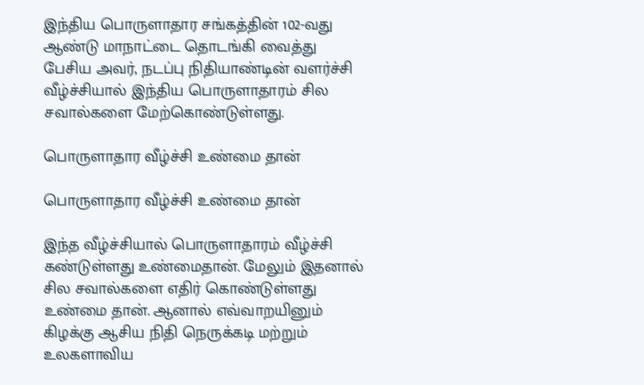இந்திய பொருளாதார சங்கத்தின் 102-வது ஆண்டு மாநாட்டை தொடங்கி வைத்து பேசிய அவர், நடப்பு நிதியாண்டின் வளர்ச்சி வீழ்ச்சியால் இந்திய பொருளாதாரம் சில சவால்களை மேற்கொண்டுள்ளது.

பொருளாதார வீழ்ச்சி உண்மை தான்

பொருளாதார வீழ்ச்சி உண்மை தான்

இந்த வீழ்ச்சியால் பொருளாதாரம் வீழ்ச்சி கண்டுள்ளது உண்மைதான். மேலும் இதனால் சில சவால்களை எதிர் கொண்டுள்ளது உண்மை தான். ஆனால் எவ்வாறயினும் கிழக்கு ஆசிய நிதி நெருக்கடி மற்றும் உலகளாவிய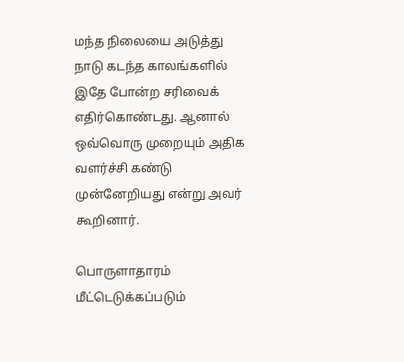மந்த நிலையை அடுத்து நாடு கடந்த காலங்களில் இதே போன்ற சரிவைக் எதிர்கொண்டது. ஆனால் ஒவ்வொரு முறையும் அதிக வளர்ச்சி கண்டு முன்னேறியது என்று அவர் கூறினார்.

பொருளாதாரம் மீட்டெடுக்கப்படும்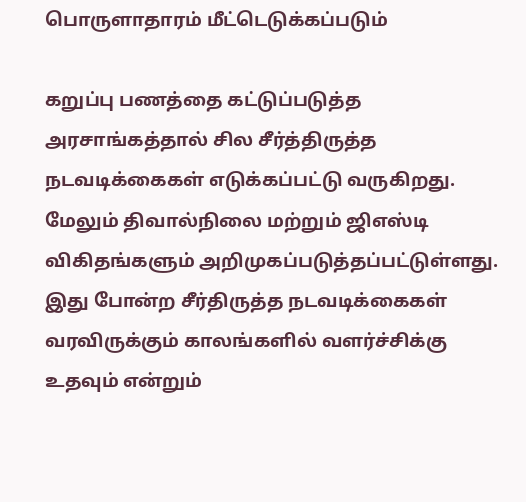பொருளாதாரம் மீட்டெடுக்கப்படும்

கறுப்பு பணத்தை கட்டுப்படுத்த அரசாங்கத்தால் சில சீர்த்திருத்த நடவடிக்கைகள் எடுக்கப்பட்டு வருகிறது. மேலும் திவால்நிலை மற்றும் ஜிஎஸ்டி விகிதங்களும் அறிமுகப்படுத்தப்பட்டுள்ளது. இது போன்ற சீர்திருத்த நடவடிக்கைகள் வரவிருக்கும் காலங்களில் வளர்ச்சிக்கு உதவும் என்றும்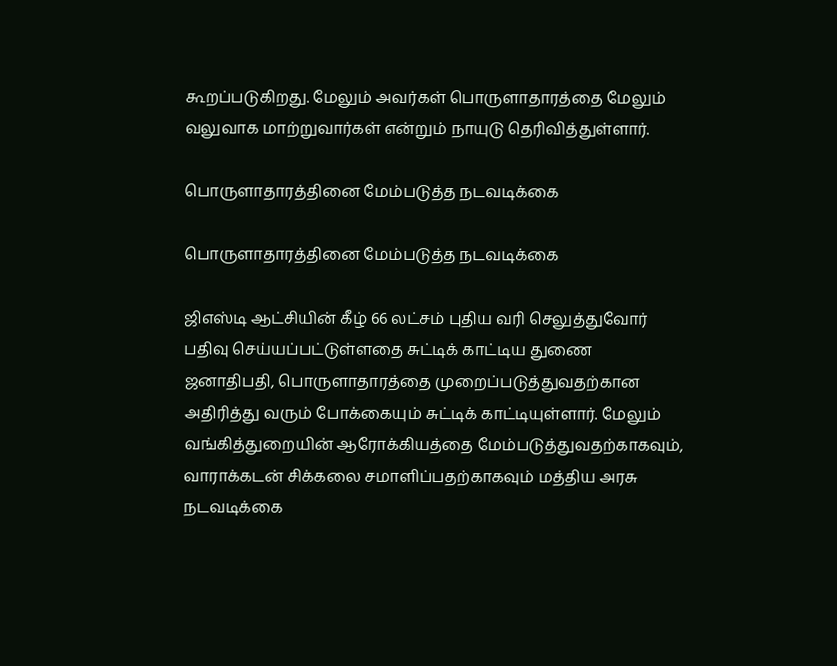கூறப்படுகிறது. மேலும் அவர்கள் பொருளாதாரத்தை மேலும் வலுவாக மாற்றுவார்கள் என்றும் நாயுடு தெரிவித்துள்ளார்.

பொருளாதாரத்தினை மேம்படுத்த நடவடிக்கை

பொருளாதாரத்தினை மேம்படுத்த நடவடிக்கை

ஜிஎஸ்டி ஆட்சியின் கீழ் 66 லட்சம் புதிய வரி செலுத்துவோர் பதிவு செய்யப்பட்டுள்ளதை சுட்டிக் காட்டிய துணை ஜனாதிபதி, பொருளாதாரத்தை முறைப்படுத்துவதற்கான அதிரித்து வரும் போக்கையும் சுட்டிக் காட்டியுள்ளார். மேலும் வங்கித்துறையின் ஆரோக்கியத்தை மேம்படுத்துவதற்காகவும், வாராக்கடன் சிக்கலை சமாளிப்பதற்காகவும் மத்திய அரசு நடவடிக்கை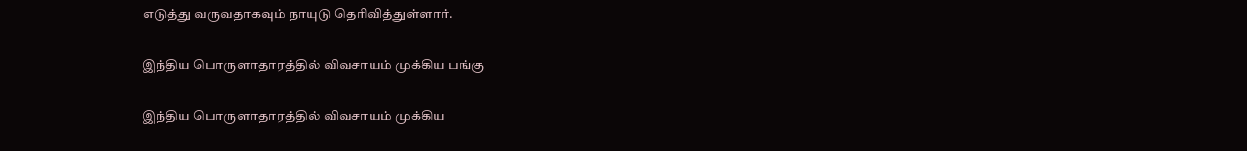எடுத்து வருவதாகவும் நாயுடு தெரிவித்துள்ளார்.

இந்திய பொருளாதாரத்தில் விவசாயம் முக்கிய பங்கு

இந்திய பொருளாதாரத்தில் விவசாயம் முக்கிய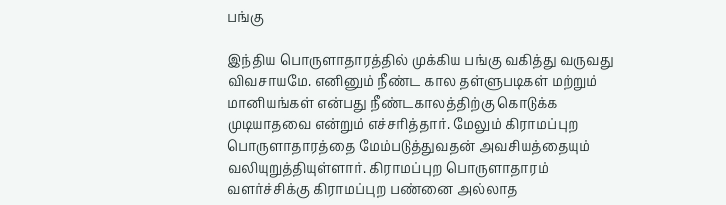பங்கு

இந்திய பொருளாதாரத்தில் முக்கிய பங்கு வகித்து வருவது விவசாயமே. எனினும் நீண்ட கால தள்ளுபடிகள் மற்றும் மானியங்கள் என்பது நீண்டகாலத்திற்கு கொடுக்க முடியாதவை என்றும் எச்சரித்தார். மேலும் கிராமப்புற பொருளாதாரத்தை மேம்படுத்துவதன் அவசியத்தையும் வலியுறுத்தியுள்ளார். கிராமப்புற பொருளாதாரம் வளர்ச்சிக்கு கிராமப்புற பண்னை அல்லாத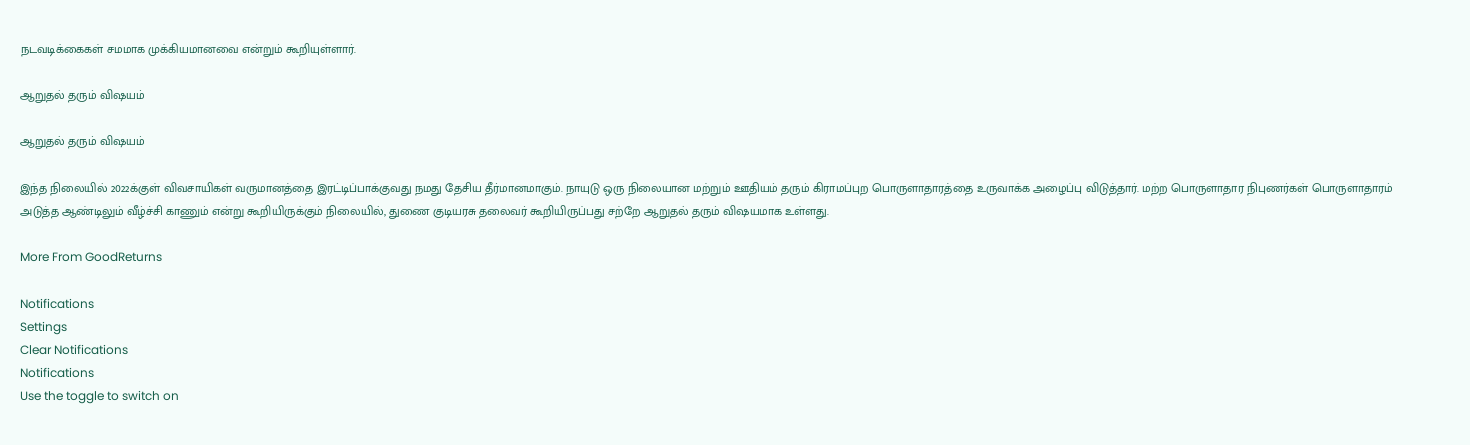நடவடிக்கைகள் சமமாக முக்கியமானவை என்றும் கூறியுள்ளார்.

ஆறுதல் தரும் விஷயம்

ஆறுதல் தரும் விஷயம்

இந்த நிலையில் 2022க்குள் விவசாயிகள் வருமானத்தை இரட்டிப்பாக்குவது நமது தேசிய தீர்மானமாகும். நாயுடு ஒரு நிலையான மற்றும் ஊதியம் தரும் கிராமப்புற பொருளாதாரத்தை உருவாக்க அழைப்பு விடுத்தார். மற்ற பொருளாதார நிபுணர்கள் பொருளாதாரம் அடுத்த ஆண்டிலும் வீழ்ச்சி காணும் என்று கூறியிருக்கும் நிலையில், துணை குடியரசு தலைவர் கூறியிருப்பது சற்றே ஆறுதல் தரும் விஷயமாக உள்ளது.

More From GoodReturns

Notifications
Settings
Clear Notifications
Notifications
Use the toggle to switch on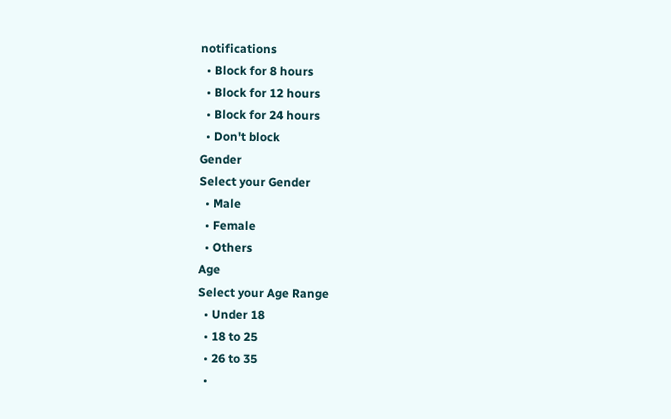notifications
  • Block for 8 hours
  • Block for 12 hours
  • Block for 24 hours
  • Don't block
Gender
Select your Gender
  • Male
  • Female
  • Others
Age
Select your Age Range
  • Under 18
  • 18 to 25
  • 26 to 35
  •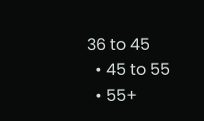36 to 45
  • 45 to 55
  • 55+